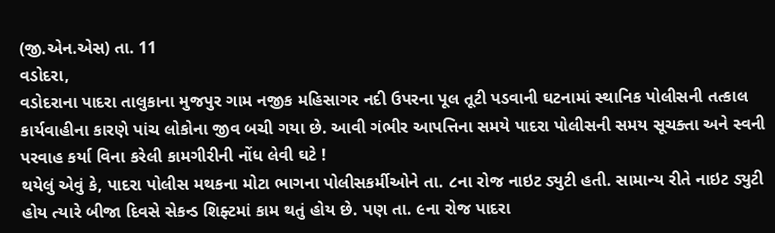(જી.એન.એસ) તા. 11
વડોદરા,
વડોદરાના પાદરા તાલુકાના મુજપુર ગામ નજીક મહિસાગર નદી ઉપરના પૂલ તૂટી પડવાની ઘટનામાં સ્થાનિક પોલીસની તત્કાલ કાર્યવાહીના કારણે પાંચ લોકોના જીવ બચી ગયા છે. આવી ગંભીર આપત્તિના સમયે પાદરા પોલીસની સમય સૂચક્તા અને સ્વની પરવાહ કર્યા વિના કરેલી કામગીરીની નોંધ લેવી ઘટે !
થયેલું એવું કે, પાદરા પોલીસ મથકના મોટા ભાગના પોલીસકર્મીઓને તા. ૮ના રોજ નાઇટ ડ્યુટી હતી. સામાન્ય રીતે નાઇટ ડ્યુટી હોય ત્યારે બીજા દિવસે સેકન્ડ શિફ્ટમાં કામ થતું હોય છે. પણ તા. ૯ના રોજ પાદરા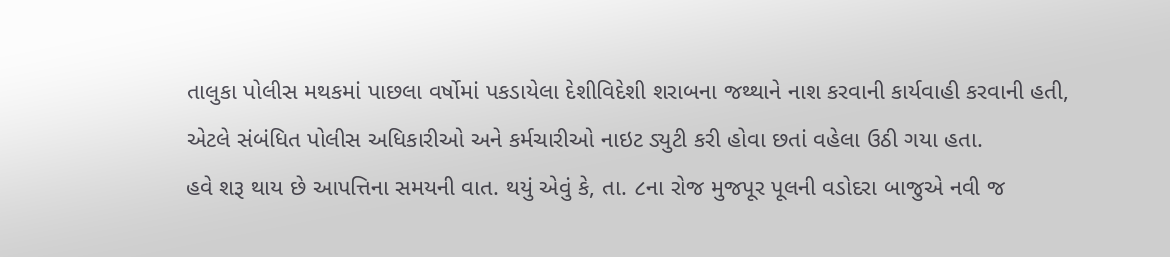તાલુકા પોલીસ મથકમાં પાછલા વર્ષોમાં પકડાયેલા દેશીવિદેશી શરાબના જથ્થાને નાશ કરવાની કાર્યવાહી કરવાની હતી, એટલે સંબંધિત પોલીસ અધિકારીઓ અને કર્મચારીઓ નાઇટ ડ્યુટી કરી હોવા છતાં વહેલા ઉઠી ગયા હતા.
હવે શરૂ થાય છે આપત્તિના સમયની વાત. થયું એવું કે, તા. ૮ના રોજ મુજપૂર પૂલની વડોદરા બાજુએ નવી જ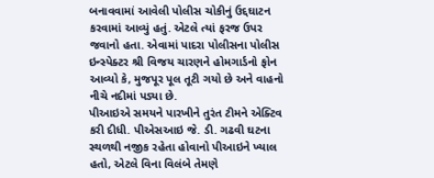બનાવવામાં આવેલી પોલીસ ચોકીનું ઉદ્દઘાટન કરવામાં આવ્યું હતું. એટલે ત્યાં ફરજ ઉપર જવાનો હતા. એવામાં પાદરા પોલીસના પોલીસ ઇન્સ્પેક્ટર શ્રી વિજય ચારણને હોમગાર્ડનો ફોન આવ્યો કે, મુજપૂર પૂલ તૂટી ગયો છે અને વાહનો નીચે નદીમાં પડ્યા છે.
પીઆઇએ સમયને પારખીને તુરંત ટીમને એક્ટિવ કરી દીધી. પીએસઆઇ જે. ડી. ગઢવી ઘટના સ્થળથી નજીક રહેતા હોવાનો પીઆઇને ખ્યાલ હતો, એટલે વિના વિલંબે તેમણે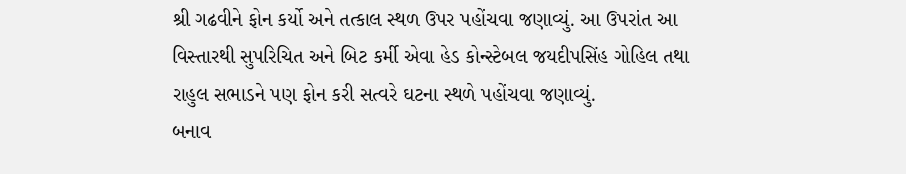શ્રી ગઢવીને ફોન કર્યો અને તત્કાલ સ્થળ ઉપર પહોંચવા જણાવ્યું. આ ઉપરાંત આ વિસ્તારથી સુપરિચિત અને બિટ કર્મી એવા હેડ કોન્સ્ટેબલ જયદીપસિંહ ગોહિલ તથા રાહુલ સભાડને પણ ફોન કરી સત્વરે ઘટના સ્થળે પહોંચવા જણાવ્યું.
બનાવ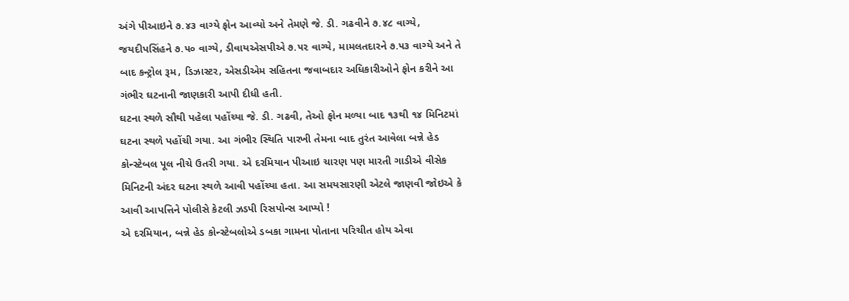અંગે પીઆઇને ૭.૪૩ વાગ્યે ફોન આવ્યો અને તેમણે જે. ડી. ગઢવીને ૭.૪૮ વાગ્યે, જયદીપસિંહને ૭.૫૦ વાગ્યે, ડીવાયએસપીએ ૭.૫૨ વાગ્યે, મામલતદારને ૭.૫૩ વાગ્યે અને તે બાદ કન્ટ્રોલ રૂમ, ડિઝાસ્ટર, એસડીએમ સહિતના જવાબદાર અધિકારીઓને ફોન કરીને આ ગંભીર ઘટનાની જાણકારી આપી દીધી હતી.
ઘટના સ્થળે સૌથી પહેલા પહોંચ્યા જે. ડી. ગઢવી, તેઓ ફોન મળ્યા બાદ ૧૩થી ૧૪ મિનિટમાં ઘટના સ્થળે પહોંચી ગયા. આ ગંભીર સ્થિતિ પારખી તેમના બાદ તુરંત આવેલા બન્ને હેડ કોન્સ્ટેબલ પૂલ નીચે ઉતરી ગયા. એ દરમિયાન પીઆઇ ચારણ પણ મારતી ગાડીએ વીસેક મિનિટની અંદર ઘટના સ્થળે આવી પહોંચ્યા હતા. આ સમયસારણી એટલે જાણવી જોઇએ કે આવી આપત્તિને પોલીસે કેટલી ઝડપી રિસપોન્સ આપ્યો !
એ દરમિયાન, બન્ને હેડ કોન્સ્ટેબલોએ ડબકા ગામના પોતાના પરિચીત હોય એવા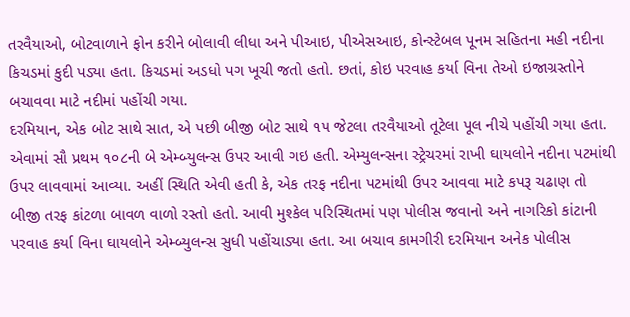તરવૈયાઓ, બોટવાળાને ફોન કરીને બોલાવી લીધા અને પીઆઇ, પીએસઆઇ, કોન્સ્ટેબલ પૂનમ સહિતના મહી નદીના કિચડમાં કુદી પડ્યા હતા. કિચડમાં અડધો પગ ખૂચી જતો હતો. છતાં, કોઇ પરવાહ કર્યા વિના તેઓ ઇજાગ્રસ્તોને બચાવવા માટે નદીમાં પહોંચી ગયા.
દરમિયાન, એક બોટ સાથે સાત, એ પછી બીજી બોટ સાથે ૧૫ જેટલા તરવૈયાઓ તૂટેલા પૂલ નીચે પહોંચી ગયા હતા. એવામાં સૌ પ્રથમ ૧૦૮ની બે એમ્બ્યુલન્સ ઉપર આવી ગઇ હતી. એમ્યુલન્સના સ્ટ્રેચરમાં રાખી ઘાયલોને નદીના પટમાંથી ઉપર લાવવામાં આવ્યા. અહીં સ્થિતિ એવી હતી કે, એક તરફ નદીના પટમાંથી ઉપર આવવા માટે કપરૂ ચઢાણ તો બીજી તરફ કાંટળા બાવળ વાળો રસ્તો હતો. આવી મુશ્કેલ પરિસ્થિતમાં પણ પોલીસ જવાનો અને નાગરિકો કાંટાની પરવાહ કર્યા વિના ઘાયલોને એમ્બ્યુલન્સ સુધી પહોંચાડ્યા હતા. આ બચાવ કામગીરી દરમિયાન અનેક પોલીસ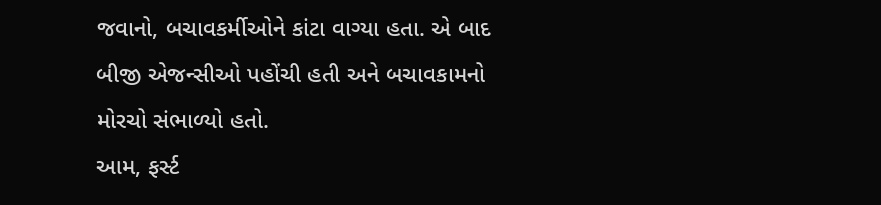જવાનો, બચાવકર્મીઓને કાંટા વાગ્યા હતા. એ બાદ બીજી એજન્સીઓ પહોંચી હતી અને બચાવકામનો મોરચો સંભાળ્યો હતો.
આમ, ફર્સ્ટ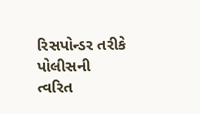રિસપોન્ડર તરીકે પોલીસની ત્વરિત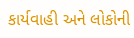કાર્યવાહી અને લોકોની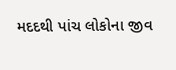મદદથી પાંચ લોકોના જીવ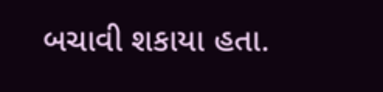બચાવી શકાયા હતા.